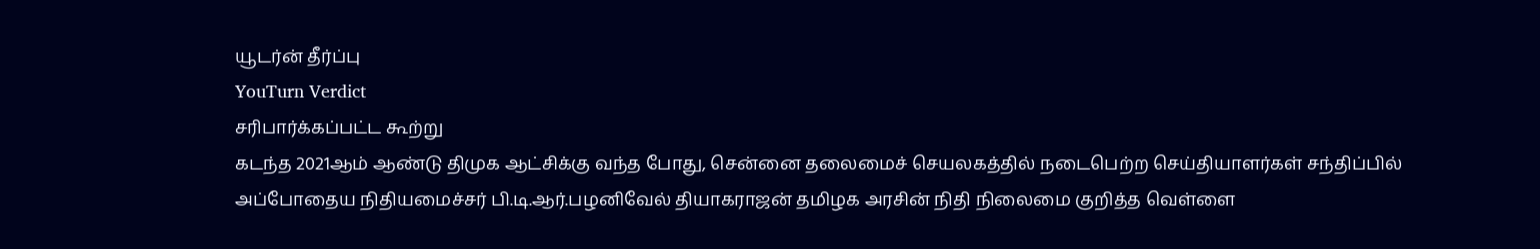யூடர்ன் தீர்ப்பு
YouTurn Verdict
சரிபார்க்கப்பட்ட கூற்று
கடந்த 2021ஆம் ஆண்டு திமுக ஆட்சிக்கு வந்த போது, சென்னை தலைமைச் செயலகத்தில் நடைபெற்ற செய்தியாளர்கள் சந்திப்பில் அப்போதைய நிதியமைச்சர் பி.டி.ஆர்.பழனிவேல் தியாகராஜன் தமிழக அரசின் நிதி நிலைமை குறித்த வெள்ளை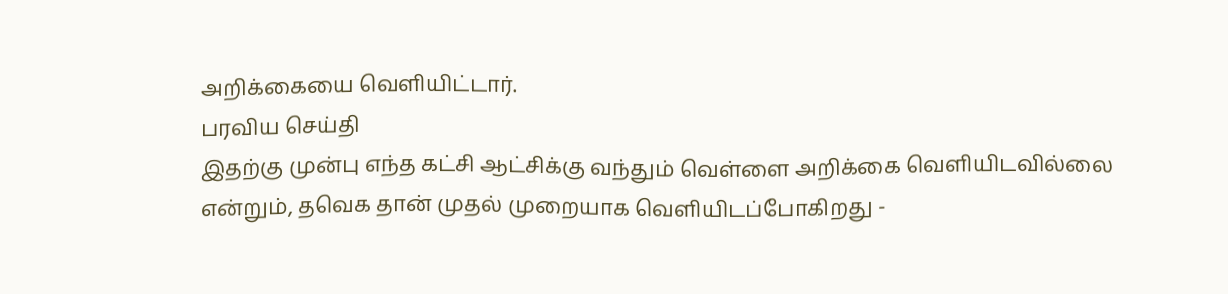அறிக்கையை வெளியிட்டார்.
பரவிய செய்தி
இதற்கு முன்பு எந்த கட்சி ஆட்சிக்கு வந்தும் வெள்ளை அறிக்கை வெளியிடவில்லை என்றும், தவெக தான் முதல் முறையாக வெளியிடப்போகிறது -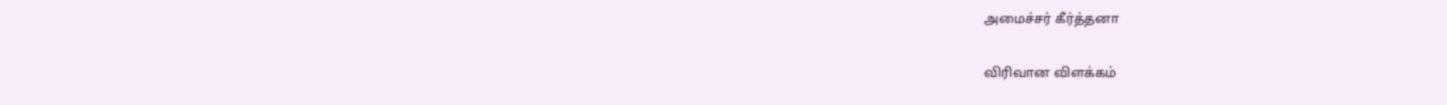அமைச்சர் கீர்த்தனா

விரிவான விளக்கம்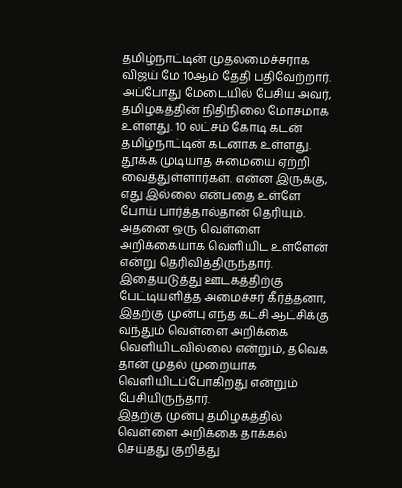தமிழ்நாட்டின் முதலமைச்சராக விஜய் மே 10ஆம் தேதி பதிவேற்றார். அப்போது மேடையில் பேசிய அவர், தமிழகத்தின் நிதிநிலை மோசமாக உள்ளது. 10 லட்சம் கோடி கடன் தமிழ்நாட்டின் கடனாக உள்ளது. தூக்க முடியாத சுமையை ஏற்றி வைத்துள்ளார்கள். என்ன இருக்கு, எது இல்லை என்பதை உள்ளே போய் பார்த்தால்தான் தெரியும். அதனை ஒரு வெள்ளை அறிக்கையாக வெளியிட உள்ளேன் என்று தெரிவித்திருந்தார்.
இதையடுத்து ஊடகத்திற்கு பேட்டியளித்த அமைச்சர் கீர்த்தனா, இதற்கு முன்பு எந்த கட்சி ஆட்சிக்கு வந்தும் வெள்ளை அறிக்கை வெளியிடவில்லை என்றும், தவெக தான் முதல் முறையாக வெளியிடப்போகிறது என்றும் பேசியிருந்தார்.
இதற்கு முன்பு தமிழகத்தில் வெள்ளை அறிக்கை தாக்கல் செய்தது குறித்து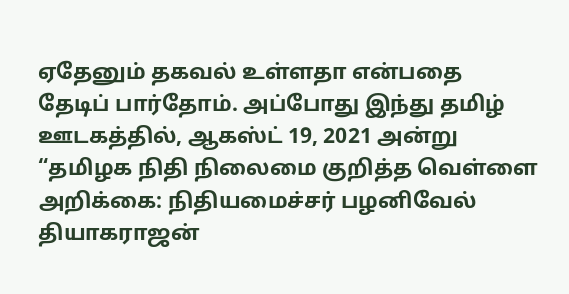ஏதேனும் தகவல் உள்ளதா என்பதை தேடிப் பார்தோம். அப்போது இந்து தமிழ் ஊடகத்தில், ஆகஸ்ட் 19, 2021 அன்று “தமிழக நிதி நிலைமை குறித்த வெள்ளை அறிக்கை: நிதியமைச்சர் பழனிவேல் தியாகராஜன்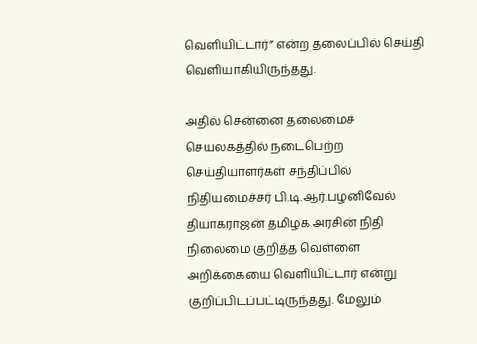வெளியிட்டார்” என்ற தலைப்பில் செய்தி வெளியாகியிருந்தது.

அதில் சென்னை தலைமைச் செயலகத்தில் நடைபெற்ற செய்தியாளர்கள் சந்திப்பில் நிதியமைச்சர் பி.டி.ஆர்.பழனிவேல் தியாகராஜன் தமிழக அரசின் நிதி நிலைமை குறித்த வெள்ளை அறிக்கையை வெளியிட்டார் என்று குறிப்பிடப்பட்டிருந்தது. மேலும்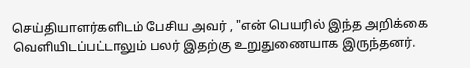செய்தியாளர்களிடம் பேசிய அவர் , "என் பெயரில் இந்த அறிக்கை வெளியிடப்பட்டாலும் பலர் இதற்கு உறுதுணையாக இருந்தனர்.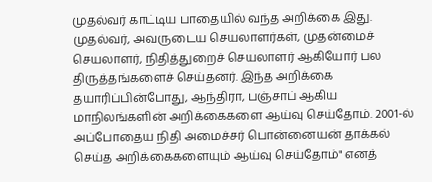முதல்வர் காட்டிய பாதையில் வந்த அறிக்கை இது. முதல்வர், அவருடைய செயலாளர்கள், முதன்மைச் செயலாளர், நிதித்துறைச் செயலாளர் ஆகியோர் பல திருத்தங்களைச் செய்தனர். இந்த அறிக்கை தயாரிப்பின்போது, ஆந்திரா, பஞ்சாப் ஆகிய மாநிலங்களின் அறிக்கைகளை ஆய்வு செய்தோம். 2001-ல் அப்போதைய நிதி அமைச்சர் பொன்னையன் தாக்கல் செய்த அறிக்கைகளையும் ஆய்வு செய்தோம்" எனத்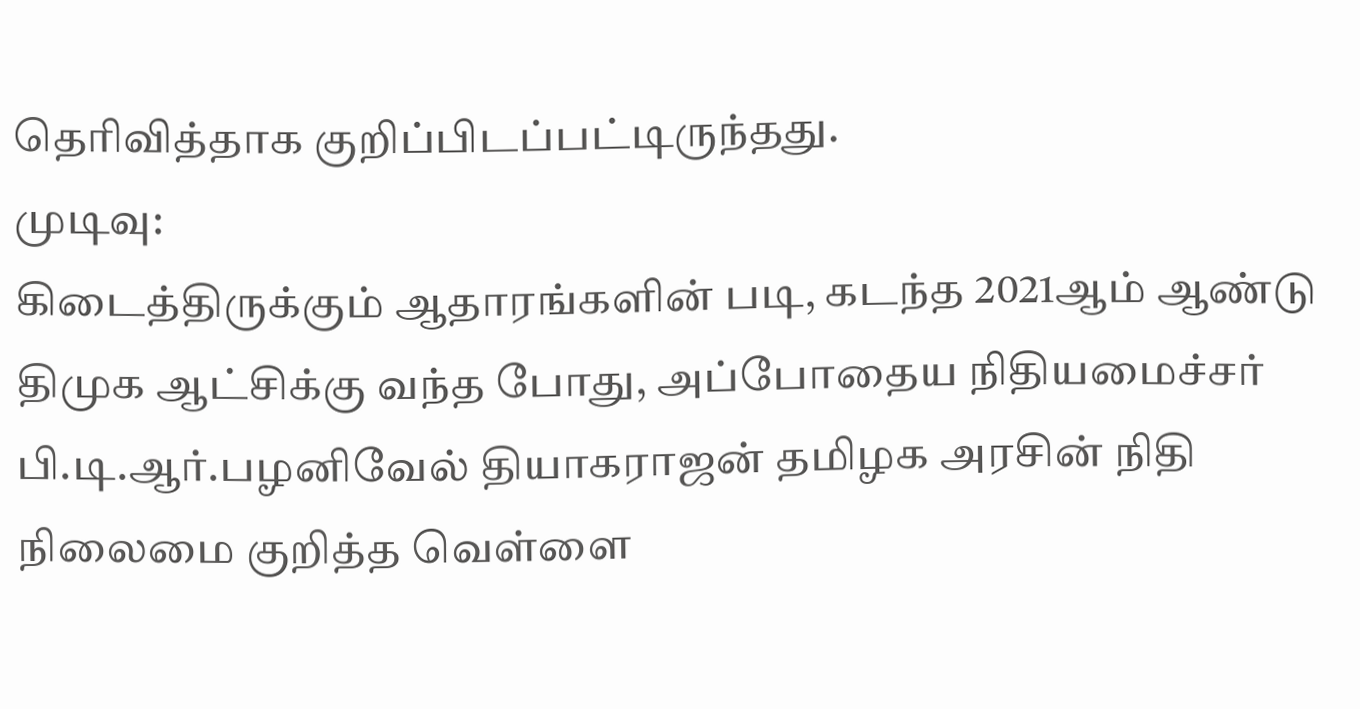தெரிவித்தாக குறிப்பிடப்பட்டிருந்தது.
முடிவு:
கிடைத்திருக்கும் ஆதாரங்களின் படி, கடந்த 2021ஆம் ஆண்டு திமுக ஆட்சிக்கு வந்த போது, அப்போதைய நிதியமைச்சர் பி.டி.ஆர்.பழனிவேல் தியாகராஜன் தமிழக அரசின் நிதி நிலைமை குறித்த வெள்ளை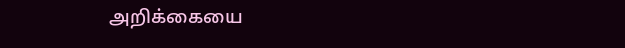அறிக்கையை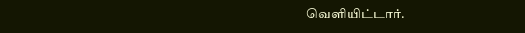வெளியிட்டார்.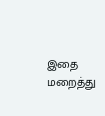இதை மறைத்து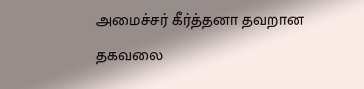அமைச்சர் கீர்த்தனா தவறான தகவலை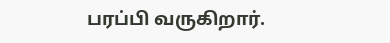பரப்பி வருகிறார்.